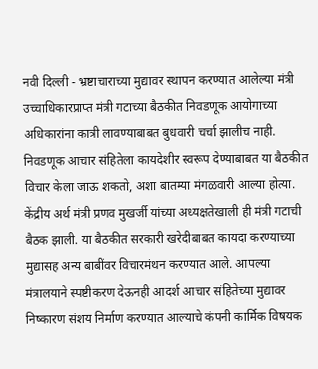नवी दिल्ली - भ्रष्टाचाराच्या मुद्यावर स्थापन करण्यात आलेल्या मंत्री उच्चाधिकारप्राप्त मंत्री गटाच्या बैठकीत निवडणूक आयोगाच्या अधिकारांना कात्री लावण्याबाबत बुधवारी चर्चा झालीच नाही. निवडणूक आचार संहितेला कायदेशीर स्वरूप देण्याबाबत या बैठकीत विचार केला जाऊ शकतो, अशा बातम्या मंगळवारी आल्या होत्या.
केंद्रीय अर्थ मंत्री प्रणव मुखर्जी यांच्या अध्यक्षतेखाली ही मंत्री गटाची बैठक झाली. या बैठकीत सरकारी खरेदीबाबत कायदा करण्याच्या मुद्यासह अन्य बाबींवर विचारमंथन करण्यात आले. आपल्या मंत्रालयाने स्पष्टीकरण देऊनही आदर्श आचार संहितेच्या मुद्यावर निष्कारण संशय निर्माण करण्यात आल्याचे कंपनी कार्मिक विषयक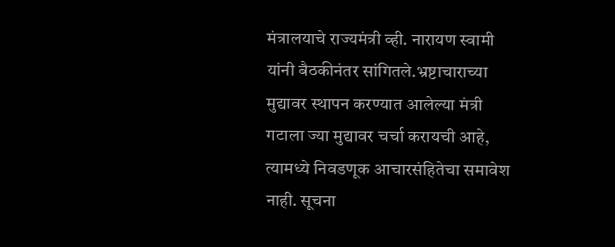मंत्रालयाचे राज्यमंत्री व्ही. नारायण स्वामी यांनी बैठकीनंतर सांगितले.भ्रष्टाचाराच्या मुद्यावर स्थापन करण्यात आलेल्या मंत्री गटाला ज्या मुद्यावर चर्चा करायची आहे, त्यामध्ये निवडणूक आचारसंहितेचा समावेश नाही. सूचना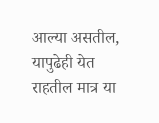आल्या असतील, यापुढेही येत राहतील मात्र या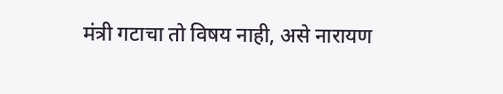मंत्री गटाचा तो विषय नाही, असे नारायण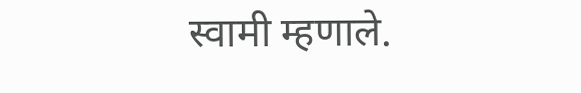स्वामी म्हणाले.